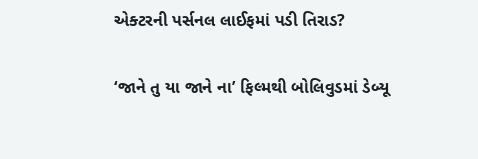એક્ટરની પર્સનલ લાઈફમાં પડી તિરાડ?

‘જાને તુ યા જાને ના’ ફિલ્મથી બોલિવુડમાં ડેબ્યૂ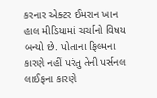કરનાર એક્ટર ઈમરાન ખાન હાલ મીડિયામાં ચર્ચાનો વિષય બન્યો છે. પોતાના ફિલ્મના કારણે નહીં પરંતુ તેની પર્સનલ લાઈફના કારણે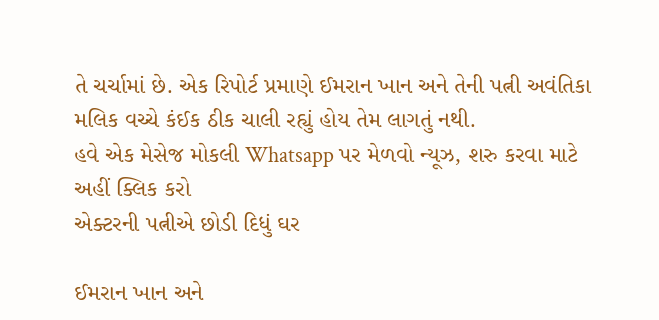તે ચર્ચામાં છે. એક રિપોર્ટ પ્રમાણે ઈમરાન ખાન અને તેની પત્ની અવંતિકા મલિક વચ્ચે કંઈક ઠીક ચાલી રહ્યું હોય તેમ લાગતું નથી.
હવે એક મેસેજ મોકલી Whatsapp પર મેળવો ન્યૂઝ, શરુ કરવા માટે અહીં ક્લિક કરો
એક્ટરની પત્નીએ છોડી દિધું ઘર

ઈમરાન ખાન અને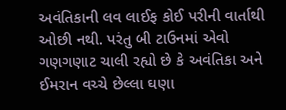અવંતિકાની લવ લાઈફ કોઈ પરીની વાર્તાથી ઓછી નથી. પરંતુ બી ટાઉનમાં એવો ગણગણાટ ચાલી રહ્યો છે કે અવંતિકા અને ઈમરાન વચ્ચે છેલ્લા ઘણા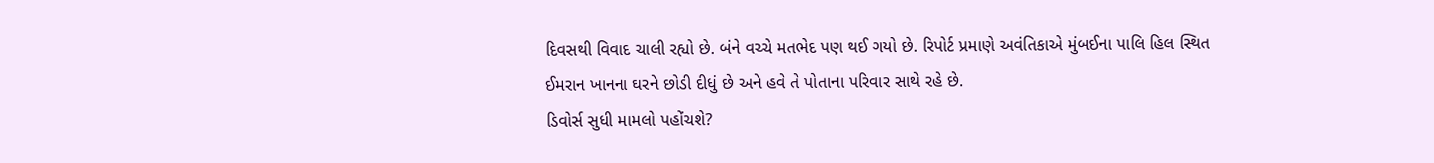દિવસથી વિવાદ ચાલી રહ્યો છે. બંને વચ્ચે મતભેદ પણ થઈ ગયો છે. રિપોર્ટ પ્રમાણે અવંતિકાએ મુંબઈના પાલિ હિલ સ્થિત ઈમરાન ખાનના ઘરને છોડી દીધું છે અને હવે તે પોતાના પરિવાર સાથે રહે છે.
ડિવોર્સ સુધી મામલો પહોંચશે?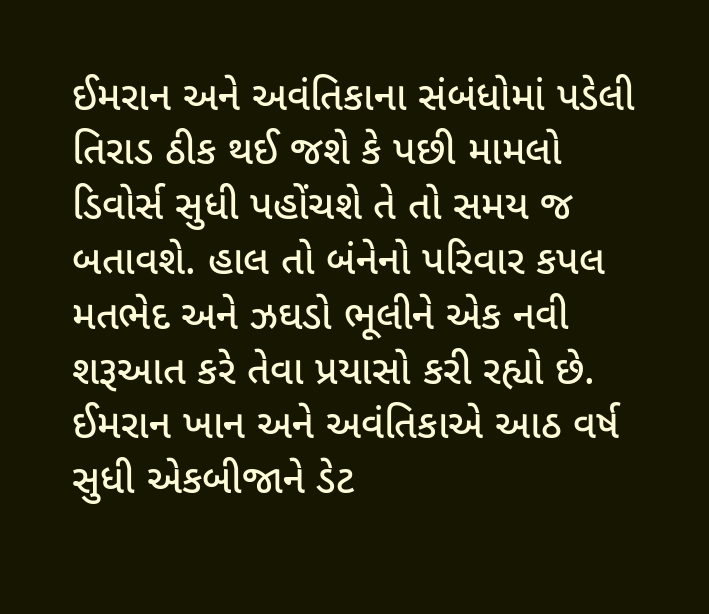ઈમરાન અને અવંતિકાના સંબંધોમાં પડેલી તિરાડ ઠીક થઈ જશે કે પછી મામલો ડિવોર્સ સુધી પહોંચશે તે તો સમય જ બતાવશે. હાલ તો બંનેનો પરિવાર કપલ મતભેદ અને ઝઘડો ભૂલીને એક નવી શરૂઆત કરે તેવા પ્રયાસો કરી રહ્યો છે. ઈમરાન ખાન અને અવંતિકાએ આઠ વર્ષ સુધી એકબીજાને ડેટ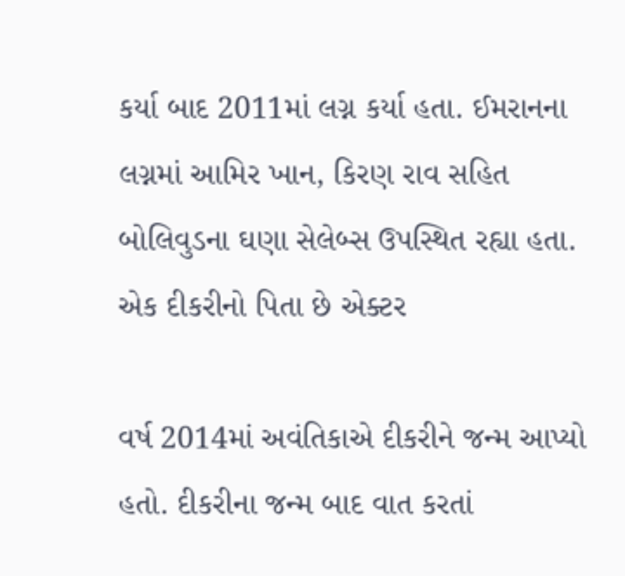કર્યા બાદ 2011માં લગ્ન કર્યા હતા. ઈમરાનના લગ્નમાં આમિર ખાન, કિરણ રાવ સહિત બોલિવુડના ઘણા સેલેબ્સ ઉપસ્થિત રહ્યા હતા.
એક દીકરીનો પિતા છે એક્ટર

વર્ષ 2014માં અવંતિકાએ દીકરીને જન્મ આપ્યો હતો. દીકરીના જન્મ બાદ વાત કરતાં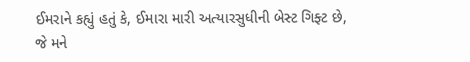ઈમરાને કહ્યું હતું કે, ઈમારા મારી અત્યારસુધીની બેસ્ટ ગિફ્ટ છે, જે મને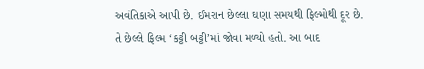અવંતિકાએ આપી છે. ઈમરાન છેલ્લા ઘણા સમયથી ફિલ્મોથી દૂર છે. તે છેલ્લે ફિલ્મ ‘કટ્ટી બટ્ટી’માં જોવા મળ્યો હતો. આ બાદ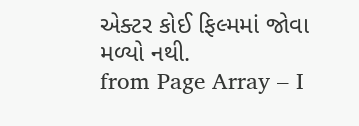એક્ટર કોઈ ફિલ્મમાં જોવા મળ્યો નથી.
from Page Array – I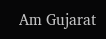Am Gujarat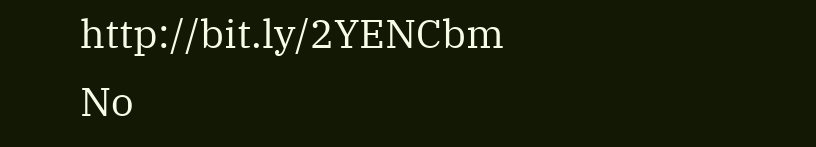http://bit.ly/2YENCbm
No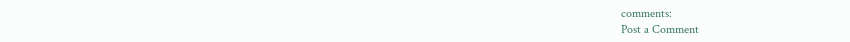comments:
Post a Comment